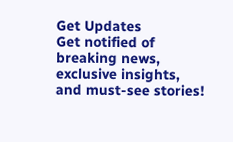Get Updates
Get notified of breaking news, exclusive insights, and must-see stories!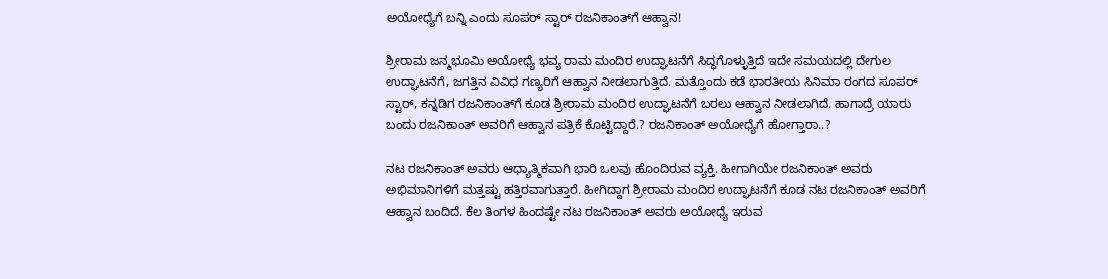ಅಯೋಧ್ಯೆಗೆ ಬನ್ನಿ ಎಂದು ಸೂಪರ್ ಸ್ಟಾರ್ ರಜನಿಕಾಂತ್‌ಗೆ ಆಹ್ವಾನ!

ಶ್ರೀರಾಮ ಜನ್ಮಭೂಮಿ ಅಯೋಧ್ಯೆ ಭವ್ಯ ರಾಮ ಮಂದಿರ ಉದ್ಘಾಟನೆಗೆ ಸಿದ್ಧಗೊಳ್ಳುತ್ತಿದೆ ಇದೇ ಸಮಯದಲ್ಲಿ ದೇಗುಲ ಉದ್ಘಾಟನೆಗೆ, ಜಗತ್ತಿನ ವಿವಿಧ ಗಣ್ಯರಿಗೆ ಆಹ್ವಾನ ನೀಡಲಾಗುತ್ತಿದೆ. ಮತ್ತೊಂದು ಕಡೆ ಭಾರತೀಯ ಸಿನಿಮಾ ರಂಗದ ಸೂಪರ್ ಸ್ಟಾರ್, ಕನ್ನಡಿಗ ರಜನಿಕಾಂತ್‌ಗೆ ಕೂಡ ಶ್ರೀರಾಮ ಮಂದಿರ ಉದ್ಘಾಟನೆಗೆ ಬರಲು ಆಹ್ವಾನ ನೀಡಲಾಗಿದೆ. ಹಾಗಾದ್ರೆ ಯಾರು ಬಂದು ರಜನಿಕಾಂತ್ ಅವರಿಗೆ ಆಹ್ವಾನ ಪತ್ರಿಕೆ ಕೊಟ್ಟಿದ್ದಾರೆ.? ರಜನಿಕಾಂತ್ ಅಯೋಧ್ಯೆಗೆ ಹೋಗ್ತಾರಾ..?

ನಟ ರಜನಿಕಾಂತ್ ಅವರು ಆಧ್ಯಾತ್ಮಿಕವಾಗಿ ಭಾರಿ ಒಲವು ಹೊಂದಿರುವ ವ್ಯಕ್ತಿ. ಹೀಗಾಗಿಯೇ ರಜನಿಕಾಂತ್ ಅವರು ಅಭಿಮಾನಿಗಳಿಗೆ ಮತ್ತಷ್ಟು ಹತ್ತಿರವಾಗುತ್ತಾರೆ. ಹೀಗಿದ್ದಾಗ ಶ್ರೀರಾಮ ಮಂದಿರ ಉದ್ಘಾಟನೆಗೆ ಕೂಡ ನಟ ರಜನಿಕಾಂತ್ ಅವರಿಗೆ ಆಹ್ವಾನ ಬಂದಿದೆ. ಕೆಲ ತಿಂಗಳ ಹಿಂದಷ್ಟೇ ನಟ ರಜನಿಕಾಂತ್ ಅವರು ಅಯೋಧ್ಯೆ ಇರುವ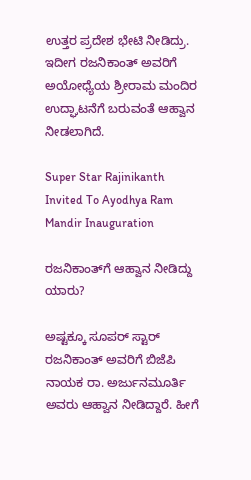ಉತ್ತರ ಪ್ರದೇಶ ಭೇಟಿ ನೀಡಿದ್ರು. ಇದೀಗ ರಜನಿಕಾಂತ್ ಅವರಿಗೆ ಅಯೋಧ್ಯೆಯ ಶ್ರೀರಾಮ ಮಂದಿರ ಉದ್ಘಾಟನೆಗೆ ಬರುವಂತೆ ಆಹ್ವಾನ ನೀಡಲಾಗಿದೆ.

Super Star Rajinikanth Invited To Ayodhya Ram Mandir Inauguration

ರಜನಿಕಾಂತ್‌ಗೆ ಆಹ್ವಾನ ನೀಡಿದ್ದು ಯಾರು?

ಅಷ್ಟಕ್ಕೂ ಸೂಪರ್ ಸ್ಟಾರ್ ರಜನಿಕಾಂತ್ ಅವರಿಗೆ ಬಿಜೆಪಿ ನಾಯಕ ರಾ. ಅರ್ಜುನಮೂರ್ತಿ ಅವರು ಆಹ್ವಾನ ನೀಡಿದ್ದಾರೆ. ಹೀಗೆ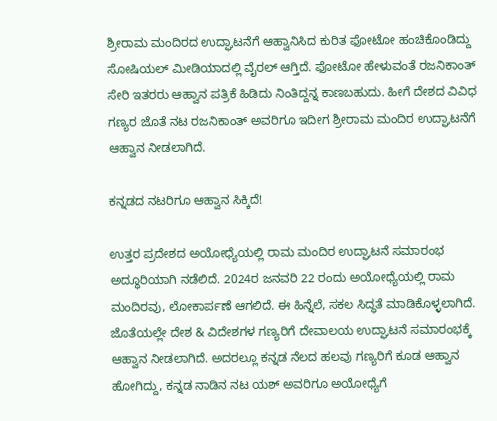ಶ್ರೀರಾಮ ಮಂದಿರದ ಉದ್ಘಾಟನೆಗೆ ಆಹ್ವಾನಿಸಿದ ಕುರಿತ ಫೋಟೋ ಹಂಚಿಕೊಂಡಿದ್ದು ಸೋಷಿಯಲ್ ಮೀಡಿಯಾದಲ್ಲಿ ವೈರಲ್ ಆಗ್ತಿದೆ. ಫೋಟೋ ಹೇಳುವಂತೆ ರಜನಿಕಾಂತ್‌ ಸೇರಿ ಇತರರು ಆಹ್ವಾನ ಪತ್ರಿಕೆ ಹಿಡಿದು ನಿಂತಿದ್ದನ್ನ ಕಾಣಬಹುದು. ಹೀಗೆ ದೇಶದ ವಿವಿಧ ಗಣ್ಯರ ಜೊತೆ ನಟ ರಜನಿಕಾಂತ್ ಅವರಿಗೂ ಇದೀಗ ಶ್ರೀರಾಮ ಮಂದಿರ ಉದ್ಘಾಟನೆಗೆ ಆಹ್ವಾನ ನೀಡಲಾಗಿದೆ.

ಕನ್ನಡದ ನಟರಿಗೂ ಆಹ್ವಾನ ಸಿಕ್ಕಿದೆ!

ಉತ್ತರ ಪ್ರದೇಶದ ಅಯೋಧ್ಯೆಯಲ್ಲಿ ರಾಮ ಮಂದಿರ ಉದ್ಘಾಟನೆ ಸಮಾರಂಭ ಅದ್ಧೂರಿಯಾಗಿ ನಡೆಲಿದೆ. 2024ರ ಜನವರಿ 22 ರಂದು ಅಯೋಧ್ಯೆಯಲ್ಲಿ ರಾಮ ಮಂದಿರವು, ಲೋಕಾರ್ಪಣೆ ಆಗಲಿದೆ. ಈ ಹಿನ್ನೆಲೆ, ಸಕಲ ಸಿದ್ಧತೆ ಮಾಡಿಕೊಳ್ಳಲಾಗಿದೆ. ಜೊತೆಯಲ್ಲೇ ದೇಶ & ವಿದೇಶಗಳ ಗಣ್ಯರಿಗೆ ದೇವಾಲಯ ಉದ್ಘಾಟನೆ ಸಮಾರಂಭಕ್ಕೆ ಆಹ್ವಾನ ನೀಡಲಾಗಿದೆ. ಅದರಲ್ಲೂ ಕನ್ನಡ ನೆಲದ ಹಲವು ಗಣ್ಯರಿಗೆ ಕೂಡ ಆಹ್ವಾನ ಹೋಗಿದ್ದು, ಕನ್ನಡ ನಾಡಿನ ನಟ ಯಶ್ ಅವರಿಗೂ ಅಯೋಧ್ಯೆಗೆ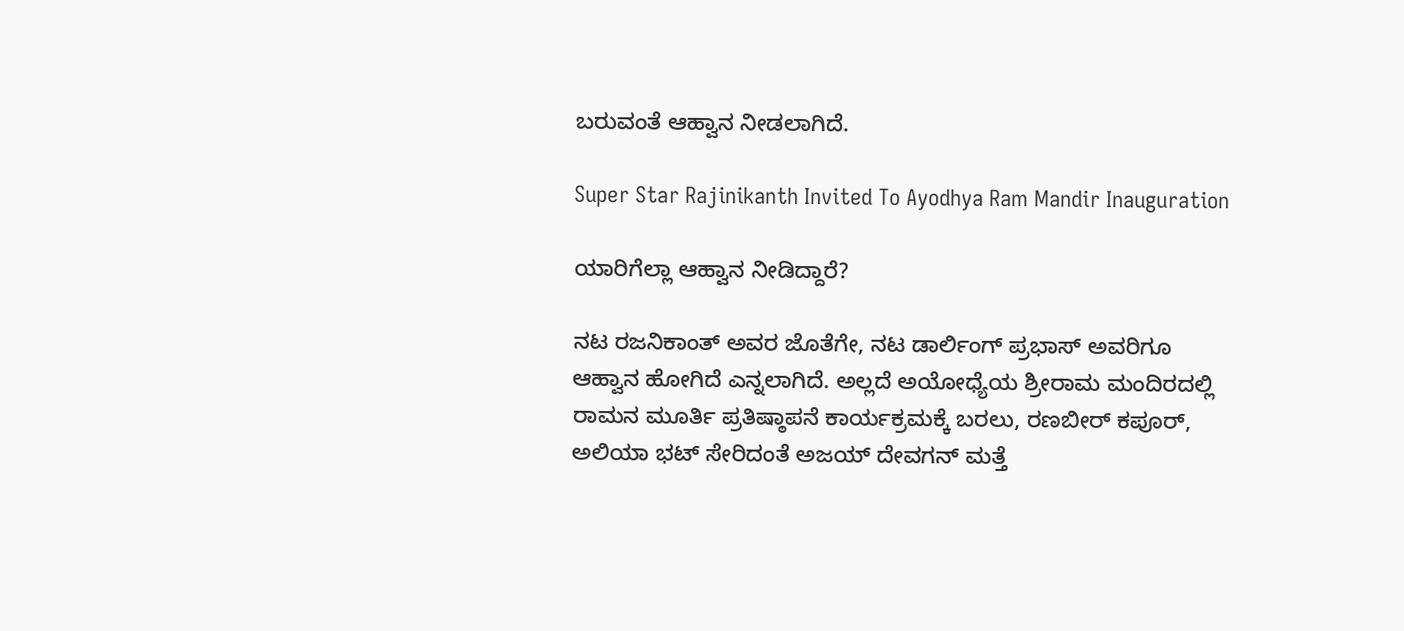ಬರುವಂತೆ ಆಹ್ವಾನ ನೀಡಲಾಗಿದೆ.

Super Star Rajinikanth Invited To Ayodhya Ram Mandir Inauguration

ಯಾರಿಗೆಲ್ಲಾ ಆಹ್ವಾನ ನೀಡಿದ್ದಾರೆ?

ನಟ ರಜನಿಕಾಂತ್ ಅವರ ಜೊತೆಗೇ, ನಟ ಡಾರ್ಲಿಂಗ್ ಪ್ರಭಾಸ್ ಅವರಿಗೂ ಆಹ್ವಾನ ಹೋಗಿದೆ ಎನ್ನಲಾಗಿದೆ. ಅಲ್ಲದೆ ಅಯೋಧ್ಯೆಯ ಶ್ರೀರಾಮ ಮಂದಿರದಲ್ಲಿ ರಾಮನ ಮೂರ್ತಿ ಪ್ರತಿಷ್ಠಾಪನೆ ಕಾರ್ಯಕ್ರಮಕ್ಕೆ ಬರಲು, ರಣಬೀರ್ ಕಪೂರ್, ಅಲಿಯಾ ಭಟ್ ಸೇರಿದಂತೆ ಅಜಯ್ ದೇವಗನ್ ಮತ್ತೆ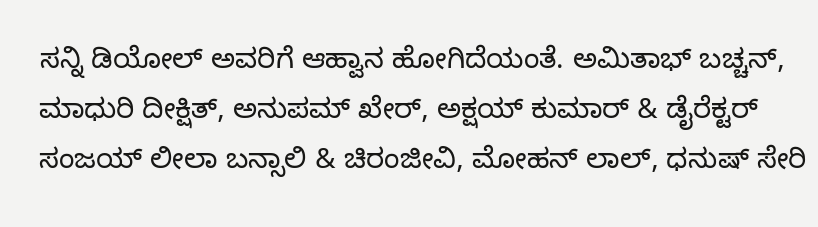ಸನ್ನಿ ಡಿಯೋಲ್ ಅವರಿಗೆ ಆಹ್ವಾನ ಹೋಗಿದೆಯಂತೆ. ಅಮಿತಾಭ್ ಬಚ್ಚನ್, ಮಾಧುರಿ ದೀಕ್ಷಿತ್, ಅನುಪಮ್ ಖೇರ್, ಅಕ್ಷಯ್ ಕುಮಾರ್ & ಡೈರೆಕ್ಟರ್ ಸಂಜಯ್ ಲೀಲಾ ಬನ್ಸಾಲಿ & ಚಿರಂಜೀವಿ, ಮೋಹನ್ ಲಾಲ್, ಧನುಷ್ ಸೇರಿ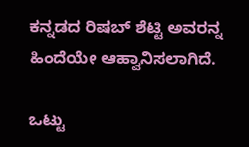ಕನ್ನಡದ ರಿಷಬ್ ಶೆಟ್ಟಿ ಅವರನ್ನ ಹಿಂದೆಯೇ ಆಹ್ವಾನಿಸಲಾಗಿದೆ.

ಒಟ್ಟು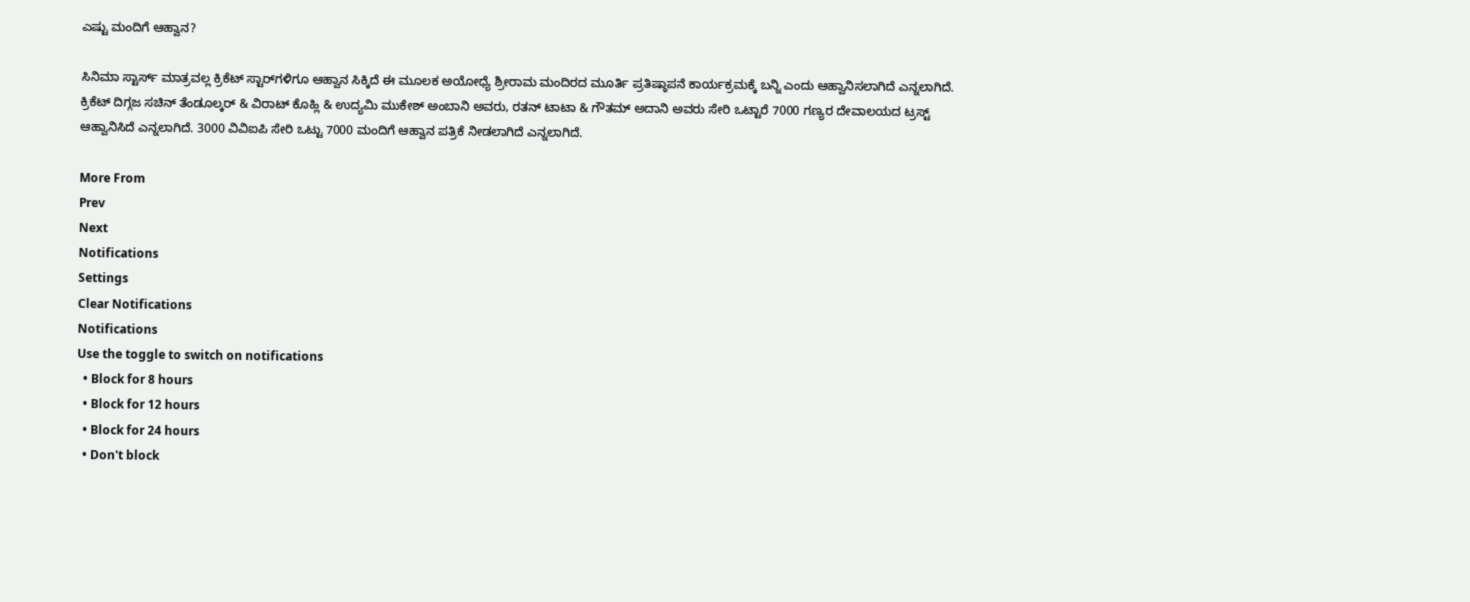ಎಷ್ಟು ಮಂದಿಗೆ ಆಹ್ವಾನ?

ಸಿನಿಮಾ ಸ್ಟಾರ್ಸ್ ಮಾತ್ರವಲ್ಲ ಕ್ರಿಕೆಟ್ ಸ್ಟಾರ್‌ಗಳಿಗೂ ಆಹ್ವಾನ ಸಿಕ್ಕಿದೆ ಈ ಮೂಲಕ ಅಯೋಧ್ಯೆ ಶ್ರೀರಾಮ ಮಂದಿರದ ಮೂರ್ತಿ ಪ್ರತಿಷ್ಠಾಪನೆ ಕಾರ್ಯಕ್ರಮಕ್ಕೆ ಬನ್ನಿ ಎಂದು ಆಹ್ವಾನಿಸಲಾಗಿದೆ ಎನ್ನಲಾಗಿದೆ. ಕ್ರಿಕೆಟ್ ದಿಗ್ಗಜ ಸಚಿನ್ ತೆಂಡೂಲ್ಕರ್ & ವಿರಾಟ್ ಕೊಹ್ಲಿ & ಉದ್ಯಮಿ ಮುಕೇಶ್ ಅಂಬಾನಿ ಅವರು, ರತನ್ ಟಾಟಾ & ಗೌತಮ್ ಅದಾನಿ ಅವರು ಸೇರಿ ಒಟ್ಟಾರೆ 7000 ಗಣ್ಯರ ದೇವಾಲಯದ ಟ್ರಸ್ಟ್ ಆಹ್ವಾನಿಸಿದೆ ಎನ್ನಲಾಗಿದೆ. 3000 ವಿವಿಐಪಿ ಸೇರಿ ಒಟ್ಟು 7000 ಮಂದಿಗೆ ಆಹ್ವಾನ ಪತ್ರಿಕೆ ನೀಡಲಾಗಿದೆ ಎನ್ನಲಾಗಿದೆ.

More From
Prev
Next
Notifications
Settings
Clear Notifications
Notifications
Use the toggle to switch on notifications
  • Block for 8 hours
  • Block for 12 hours
  • Block for 24 hours
  • Don't block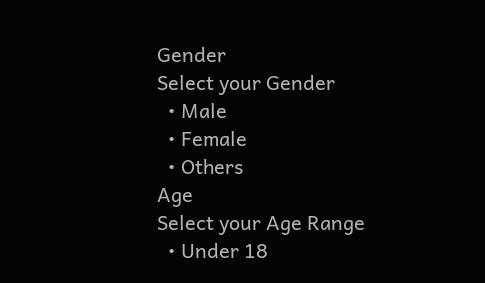Gender
Select your Gender
  • Male
  • Female
  • Others
Age
Select your Age Range
  • Under 18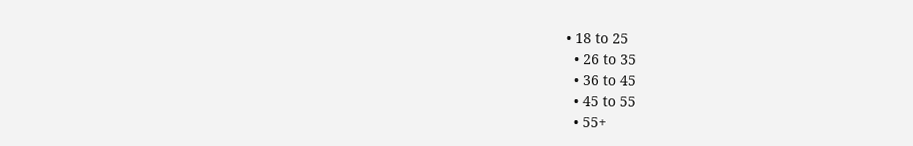• 18 to 25
  • 26 to 35
  • 36 to 45
  • 45 to 55
  • 55+